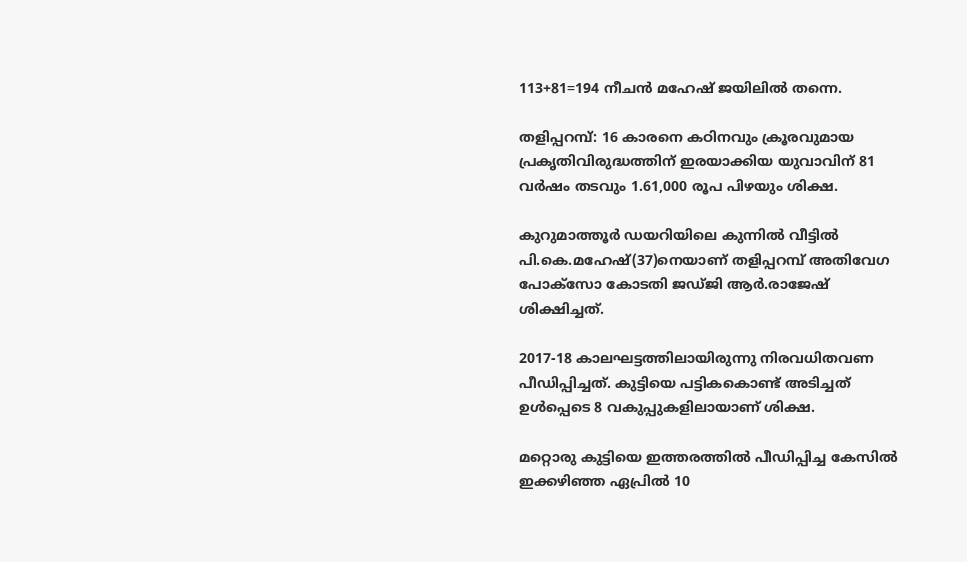113+81=194 നീചന്‍ മഹേഷ് ജയിലില്‍ തന്നെ.

തളിപ്പറമ്പ്: 16 കാരനെ കഠിനവും ക്രൂരവുമായ പ്രകൃതിവിരുദ്ധത്തിന് ഇരയാക്കിയ യുവാവിന് 81 വര്‍ഷം തടവും 1.61,000 രൂപ പിഴയും ശിക്ഷ.

കുറുമാത്തൂര്‍ ഡയറിയിലെ കുന്നില്‍ വീട്ടില്‍ പി.കെ.മഹേഷ്(37)നെയാണ് തളിപ്പറമ്പ് അതിവേഗ പോക്സോ കോടതി ജഡ്ജി ആര്‍.രാജേഷ് ശിക്ഷിച്ചത്.

2017-18 കാലഘട്ടത്തിലായിരുന്നു നിരവധിതവണ പീഡിപ്പിച്ചത്. കുട്ടിയെ പട്ടികകൊണ്ട് അടിച്ചത് ഉള്‍പ്പെടെ 8 വകുപ്പുകളിലായാണ് ശിക്ഷ.

മറ്റൊരു കുട്ടിയെ ഇത്തരത്തില്‍ പീഡിപ്പിച്ച കേസില്‍ ഇക്കഴിഞ്ഞ ഏപ്രില്‍ 10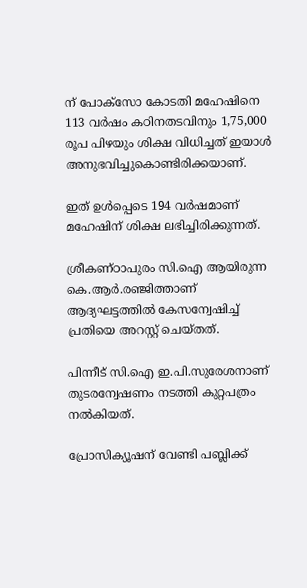ന് പോക്‌സോ കോടതി മഹേഷിനെ 113 വര്‍ഷം കഠിനതടവിനും 1,75,000 രൂപ പിഴയും ശിക്ഷ വിധിച്ചത് ഇയാള്‍ അനുഭവിച്ചുകൊണ്ടിരിക്കയാണ്.

ഇത് ഉള്‍പ്പെടെ 194 വര്‍ഷമാണ് മഹേഷിന് ശിക്ഷ ലഭിച്ചിരിക്കുന്നത്.

ശ്രീകണ്ഠാപുരം സി.ഐ ആയിരുന്ന കെ.ആര്‍.രഞ്ജിത്താണ് ആദ്യഘട്ടത്തില്‍ കേസന്വേഷിച്ച് പ്രതിയെ അറസ്റ്റ് ചെയ്തത്.

പിന്നീട് സി.ഐ ഇ.പി.സുരേശനാണ് തുടരന്വേഷണം നടത്തി കുറ്റപത്രം നല്‍കിയത്.

പ്രോസിക്യൂഷന് വേണ്ടി പബ്ലിക്ക്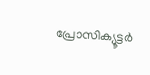പ്രോസിക്യൂട്ടര്‍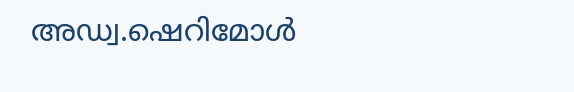അഡ്വ.ഷെറിമോള്‍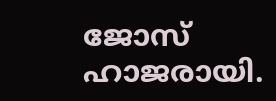ജോസ് ഹാജരായി.